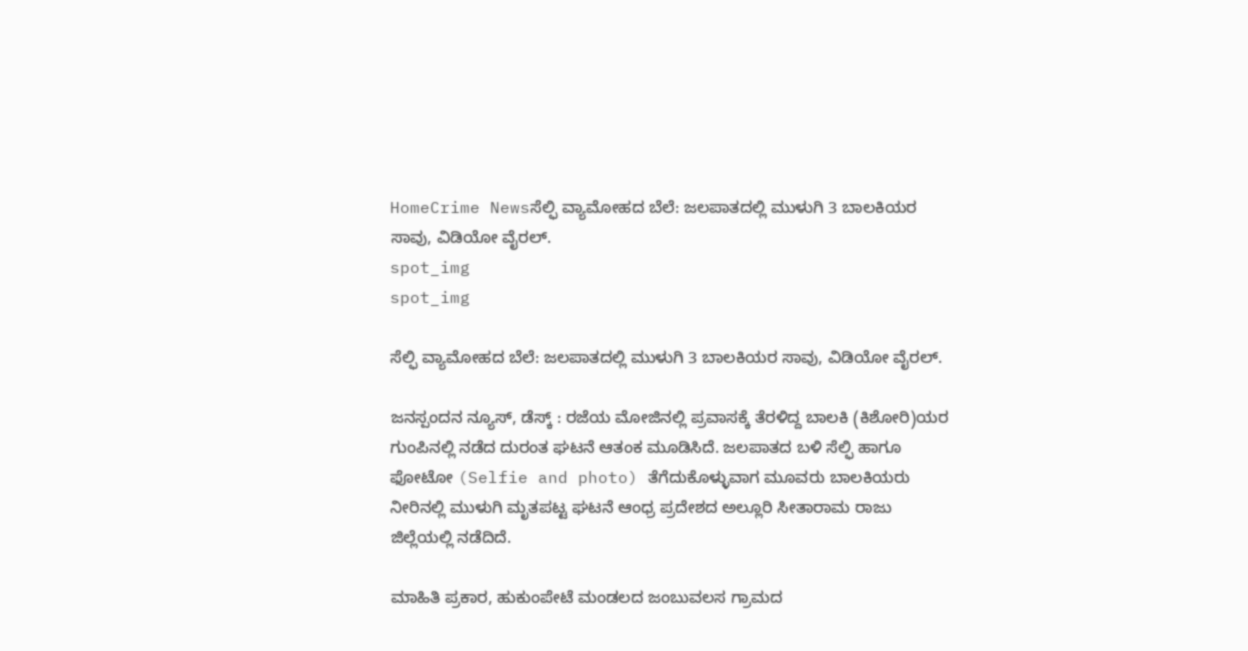HomeCrime Newsಸೆಲ್ಫಿ ವ್ಯಾಮೋಹದ ಬೆಲೆ: ಜಲಪಾತದಲ್ಲಿ ಮುಳುಗಿ 3 ಬಾಲಕಿಯರ ಸಾವು, ವಿಡಿಯೋ ವೈರಲ್.
spot_img
spot_img

ಸೆಲ್ಫಿ ವ್ಯಾಮೋಹದ ಬೆಲೆ: ಜಲಪಾತದಲ್ಲಿ ಮುಳುಗಿ 3 ಬಾಲಕಿಯರ ಸಾವು, ವಿಡಿಯೋ ವೈರಲ್.

ಜನಸ್ಪಂದನ ನ್ಯೂಸ್‌, ಡೆಸ್ಕ್‌ : ರಜೆಯ ಮೋಜಿನಲ್ಲಿ ಪ್ರವಾಸಕ್ಕೆ ತೆರಳಿದ್ದ ಬಾಲಕಿ (ಕಿಶೋರಿ)ಯರ ಗುಂಪಿನಲ್ಲಿ ನಡೆದ ದುರಂತ ಘಟನೆ ಆತಂಕ ಮೂಡಿಸಿದೆ. ಜಲಪಾತದ ಬಳಿ ಸೆಲ್ಫಿ ಹಾಗೂ ಫೋಟೋ (Selfie and photo) ತೆಗೆದುಕೊಳ್ಳುವಾಗ ಮೂವರು ಬಾಲಕಿಯರು ನೀರಿನಲ್ಲಿ ಮುಳುಗಿ ಮೃತಪಟ್ಟ ಘಟನೆ ಆಂಧ್ರ ಪ್ರದೇಶದ ಅಲ್ಲೂರಿ ಸೀತಾರಾಮ ರಾಜು ಜಿಲ್ಲೆಯಲ್ಲಿ ನಡೆದಿದೆ.

ಮಾಹಿತಿ ಪ್ರಕಾರ, ಹುಕುಂಪೇಟೆ ಮಂಡಲದ ಜಂಬುವಲಸ ಗ್ರಾಮದ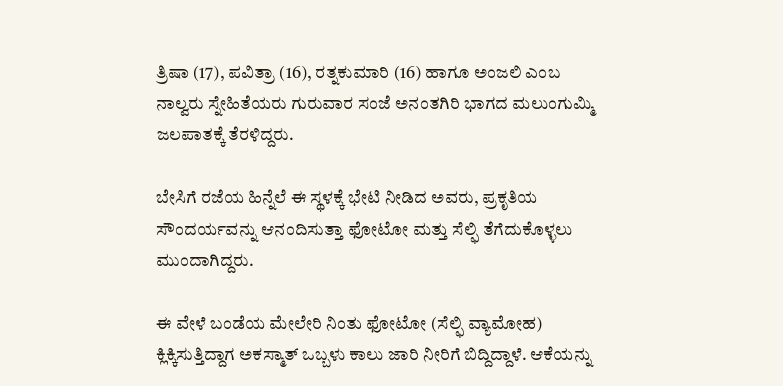ತ್ರಿಷಾ (17), ಪವಿತ್ರಾ (16), ರತ್ನಕುಮಾರಿ (16) ಹಾಗೂ ಅಂಜಲಿ ಎಂಬ ನಾಲ್ವರು ಸ್ನೇಹಿತೆಯರು ಗುರುವಾರ ಸಂಜೆ ಅನಂತಗಿರಿ ಭಾಗದ ಮಲುಂಗುಮ್ಮಿ ಜಲಪಾತಕ್ಕೆ ತೆರಳಿದ್ದರು.

ಬೇಸಿಗೆ ರಜೆಯ ಹಿನ್ನೆಲೆ ಈ ಸ್ಥಳಕ್ಕೆ ಭೇಟಿ ನೀಡಿದ ಅವರು, ಪ್ರಕೃತಿಯ ಸೌಂದರ್ಯವನ್ನು ಆನಂದಿಸುತ್ತಾ ಫೋಟೋ ಮತ್ತು ಸೆಲ್ಫಿ ತೆಗೆದುಕೊಳ್ಳಲು ಮುಂದಾಗಿದ್ದರು.

ಈ ವೇಳೆ ಬಂಡೆಯ ಮೇಲೇರಿ ನಿಂತು ಫೋಟೋ (ಸೆಲ್ಫಿ ವ್ಯಾಮೋಹ) ಕ್ಲಿಕ್ಕಿಸುತ್ತಿದ್ದಾಗ ಅಕಸ್ಮಾತ್ ಒಬ್ಬಳು ಕಾಲು ಜಾರಿ ನೀರಿಗೆ ಬಿದ್ದಿದ್ದಾಳೆ. ಆಕೆಯನ್ನು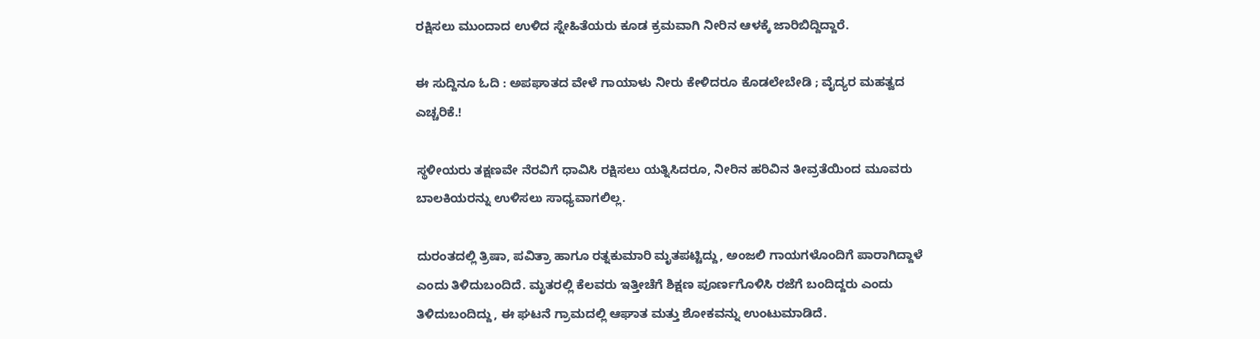ರಕ್ಷಿಸಲು ಮುಂದಾದ ಉಳಿದ ಸ್ನೇಹಿತೆಯರು ಕೂಡ ಕ್ರಮವಾಗಿ ನೀರಿನ ಆಳಕ್ಕೆ ಜಾರಿಬಿದ್ದಿದ್ದಾರೆ.

ಈ ಸುದ್ದಿನೂ ಓದಿ : ಅಪಘಾತದ ವೇಳೆ ಗಾಯಾಳು ನೀರು ಕೇಳಿದರೂ ಕೊಡಲೇಬೇಡಿ ; ವೈದ್ಯರ ಮಹತ್ವದ ಎಚ್ಚರಿಕೆ.!

ಸ್ಥಳೀಯರು ತಕ್ಷಣವೇ ನೆರವಿಗೆ ಧಾವಿಸಿ ರಕ್ಷಿಸಲು ಯತ್ನಿಸಿದರೂ, ನೀರಿನ ಹರಿವಿನ ತೀವ್ರತೆಯಿಂದ ಮೂವರು ಬಾಲಕಿಯರನ್ನು ಉಳಿಸಲು ಸಾಧ್ಯವಾಗಲಿಲ್ಲ.

ದುರಂತದಲ್ಲಿ ತ್ರಿಷಾ, ಪವಿತ್ರಾ ಹಾಗೂ ರತ್ನಕುಮಾರಿ ಮೃತಪಟ್ಟಿದ್ದು, ಅಂಜಲಿ ಗಾಯಗಳೊಂದಿಗೆ ಪಾರಾಗಿದ್ದಾಳೆ ಎಂದು ತಿಳಿದುಬಂದಿದೆ. ಮೃತರಲ್ಲಿ ಕೆಲವರು ಇತ್ತೀಚೆಗೆ ಶಿಕ್ಷಣ ಪೂರ್ಣಗೊಳಿಸಿ ರಜೆಗೆ ಬಂದಿದ್ದರು ಎಂದು ತಿಳಿದುಬಂದಿದ್ದು, ಈ ಘಟನೆ ಗ್ರಾಮದಲ್ಲಿ ಆಘಾತ ಮತ್ತು ಶೋಕವನ್ನು ಉಂಟುಮಾಡಿದೆ.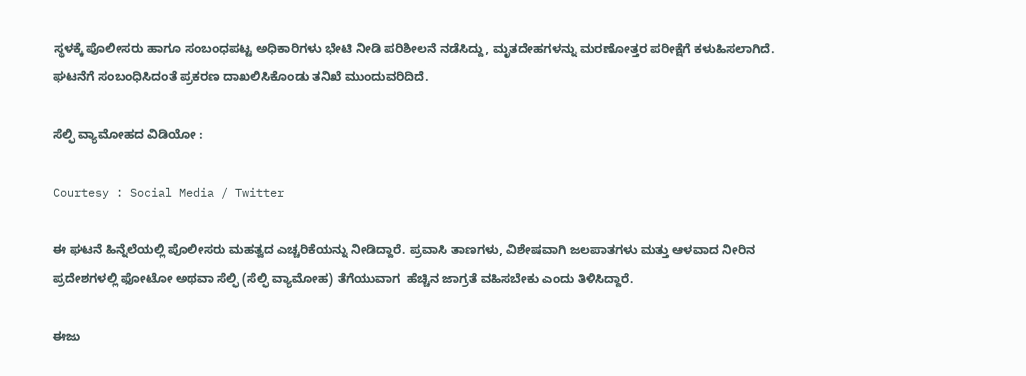ಸ್ಥಳಕ್ಕೆ ಪೊಲೀಸರು ಹಾಗೂ ಸಂಬಂಧಪಟ್ಟ ಅಧಿಕಾರಿಗಳು ಭೇಟಿ ನೀಡಿ ಪರಿಶೀಲನೆ ನಡೆಸಿದ್ದು, ಮೃತದೇಹಗಳನ್ನು ಮರಣೋತ್ತರ ಪರೀಕ್ಷೆಗೆ ಕಳುಹಿಸಲಾಗಿದೆ. ಘಟನೆಗೆ ಸಂಬಂಧಿಸಿದಂತೆ ಪ್ರಕರಣ ದಾಖಲಿಸಿಕೊಂಡು ತನಿಖೆ ಮುಂದುವರಿದಿದೆ.

ಸೆಲ್ಫಿ ವ್ಯಾಮೋಹದ ವಿಡಿಯೋ :

Courtesy : Social Media / Twitter

ಈ ಘಟನೆ ಹಿನ್ನೆಲೆಯಲ್ಲಿ ಪೊಲೀಸರು ಮಹತ್ವದ ಎಚ್ಚರಿಕೆಯನ್ನು ನೀಡಿದ್ದಾರೆ. ಪ್ರವಾಸಿ ತಾಣಗಳು, ವಿಶೇಷವಾಗಿ ಜಲಪಾತಗಳು ಮತ್ತು ಆಳವಾದ ನೀರಿನ ಪ್ರದೇಶಗಳಲ್ಲಿ ಫೋಟೋ ಅಥವಾ ಸೆಲ್ಫಿ (ಸೆಲ್ಫಿ ವ್ಯಾಮೋಹ) ತೆಗೆಯುವಾಗ  ಹೆಚ್ಚಿನ ಜಾಗ್ರತೆ ವಹಿಸಬೇಕು ಎಂದು ತಿಳಿಸಿದ್ದಾರೆ.

ಈಜು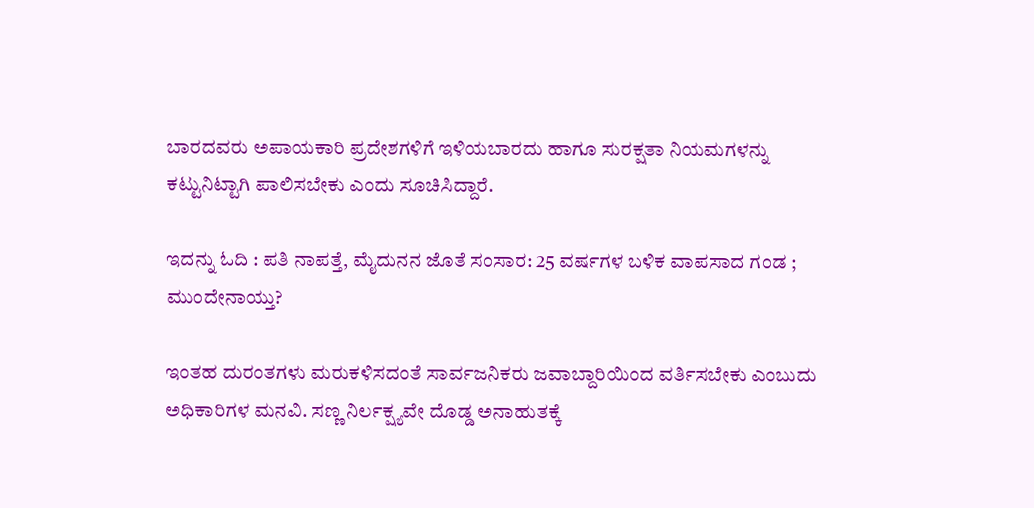ಬಾರದವರು ಅಪಾಯಕಾರಿ ಪ್ರದೇಶಗಳಿಗೆ ಇಳಿಯಬಾರದು ಹಾಗೂ ಸುರಕ್ಷತಾ ನಿಯಮಗಳನ್ನು ಕಟ್ಟುನಿಟ್ಟಾಗಿ ಪಾಲಿಸಬೇಕು ಎಂದು ಸೂಚಿಸಿದ್ದಾರೆ.

ಇದನ್ನು ಓದಿ : ಪತಿ ನಾಪತ್ತೆ, ಮೈದುನನ ಜೊತೆ ಸಂಸಾರ: 25 ವರ್ಷಗಳ ಬಳಿಕ ವಾಪಸಾದ ಗಂಡ ; ಮುಂದೇನಾಯ್ತು?

ಇಂತಹ ದುರಂತಗಳು ಮರುಕಳಿಸದಂತೆ ಸಾರ್ವಜನಿಕರು ಜವಾಬ್ದಾರಿಯಿಂದ ವರ್ತಿಸಬೇಕು ಎಂಬುದು ಅಧಿಕಾರಿಗಳ ಮನವಿ. ಸಣ್ಣ ನಿರ್ಲಕ್ಷ್ಯವೇ ದೊಡ್ಡ ಅನಾಹುತಕ್ಕೆ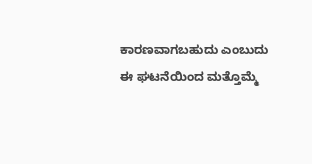ಕಾರಣವಾಗಬಹುದು ಎಂಬುದು ಈ ಘಟನೆಯಿಂದ ಮತ್ತೊಮ್ಮೆ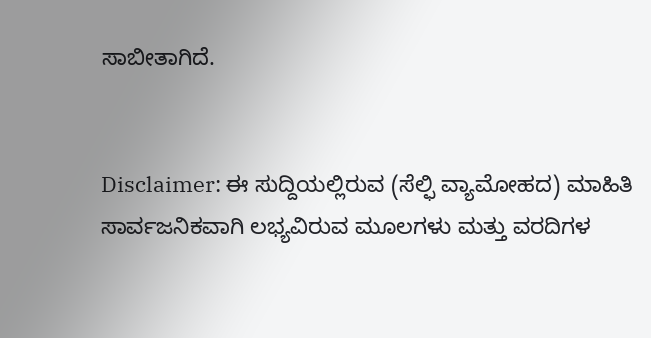ಸಾಬೀತಾಗಿದೆ.


Disclaimer: ಈ ಸುದ್ದಿಯಲ್ಲಿರುವ (ಸೆಲ್ಫಿ ವ್ಯಾಮೋಹದ) ಮಾಹಿತಿ ಸಾರ್ವಜನಿಕವಾಗಿ ಲಭ್ಯವಿರುವ ಮೂಲಗಳು ಮತ್ತು ವರದಿಗಳ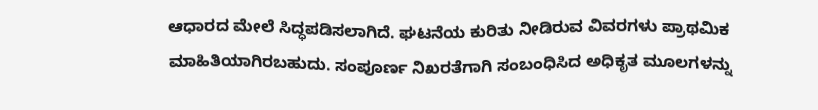ಆಧಾರದ ಮೇಲೆ ಸಿದ್ಧಪಡಿಸಲಾಗಿದೆ. ಘಟನೆಯ ಕುರಿತು ನೀಡಿರುವ ವಿವರಗಳು ಪ್ರಾಥಮಿಕ ಮಾಹಿತಿಯಾಗಿರಬಹುದು. ಸಂಪೂರ್ಣ ನಿಖರತೆಗಾಗಿ ಸಂಬಂಧಿಸಿದ ಅಧಿಕೃತ ಮೂಲಗಳನ್ನು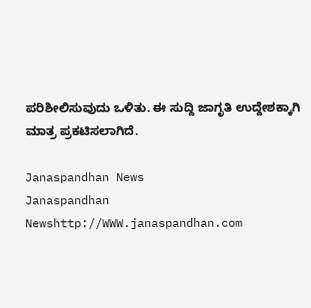ಪರಿಶೀಲಿಸುವುದು ಒಳಿತು. ಈ ಸುದ್ದಿ ಜಾಗೃತಿ ಉದ್ದೇಶಕ್ಕಾಗಿ ಮಾತ್ರ ಪ್ರಕಟಿಸಲಾಗಿದೆ.

Janaspandhan News
Janaspandhan Newshttp://WWW.janaspandhan.com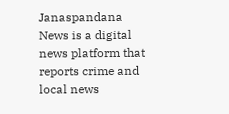Janaspandana News is a digital news platform that reports crime and local news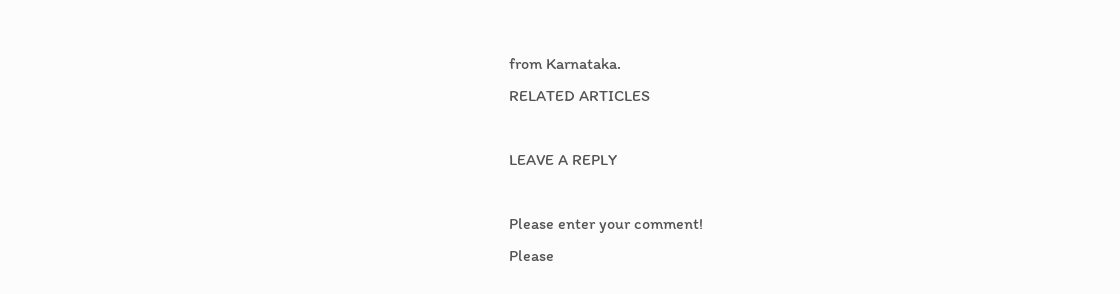from Karnataka.
RELATED ARTICLES

LEAVE A REPLY

Please enter your comment!
Please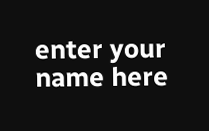enter your name here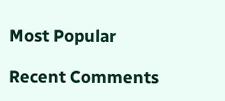Most Popular

Recent Comments